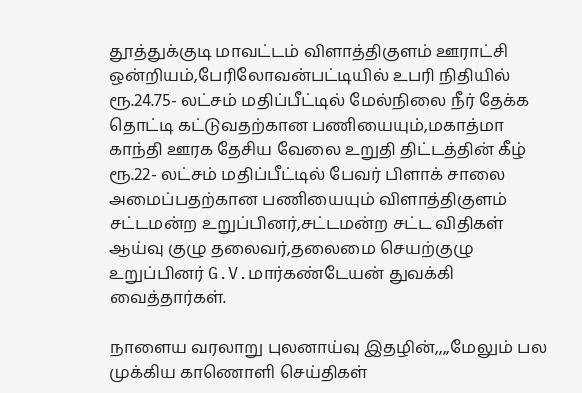தூத்துக்குடி மாவட்டம் விளாத்திகுளம் ஊராட்சி ஒன்றியம்,பேரிலோவன்பட்டியில் உபரி நிதியில் ரூ.24.75- லட்சம் மதிப்பீட்டில் மேல்நிலை நீர் தேக்க தொட்டி கட்டுவதற்கான பணியையும்,மகாத்மா காந்தி ஊரக தேசிய வேலை உறுதி திட்டத்தின் கீழ் ரூ.22- லட்சம் மதிப்பீட்டில் பேவர் பிளாக் சாலை அமைப்பதற்கான பணியையும் விளாத்திகுளம் சட்டமன்ற உறுப்பினர்,சட்டமன்ற சட்ட விதிகள் ஆய்வு குழு தலைவர்,தலைமை செயற்குழு உறுப்பினர் G.V.மார்கண்டேயன் துவக்கி வைத்தார்கள்.

நாளைய வரலாறு புலனாய்வு இதழின்,,,,மேலும் பல முக்கிய காணொளி செய்திகள்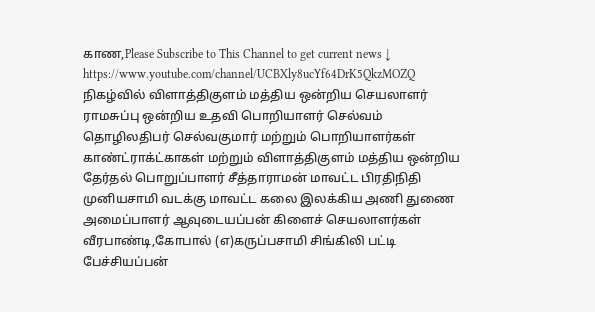காண,Please Subscribe to This Channel to get current news ↓
https://www.youtube.com/channel/UCBXly8ucYf64DrK5QkzMOZQ
நிகழ்வில் விளாத்திகுளம் மத்திய ஒன்றிய செயலாளர் ராமசுப்பு ஒன்றிய உதவி பொறியாளர் செல்வம் தொழிலதிபர் செல்வகுமார் மற்றும் பொறியாளர்கள் காண்ட்ராக்ட்காகள் மற்றும் விளாத்திகுளம் மத்திய ஒன்றிய தேர்தல் பொறுப்பாளர் சீத்தாராமன் மாவட்ட பிரதிநிதி முனியசாமி வடக்கு மாவட்ட கலை இலக்கிய அணி துணை அமைப்பாளர் ஆவுடையப்பன் கிளைச் செயலாளர்கள் வீரபாண்டி,கோபால் (எ)கருப்பசாமி சிங்கிலி பட்டி பேச்சியப்பன்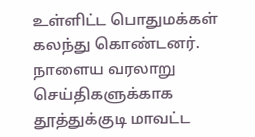உள்ளிட்ட பொதுமக்கள் கலந்து கொண்டனர்.
நாளைய வரலாறு செய்திகளுக்காக
தூத்துக்குடி மாவட்ட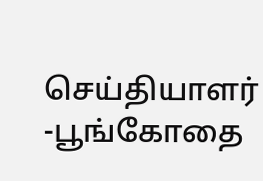செய்தியாளர்
-பூங்கோதை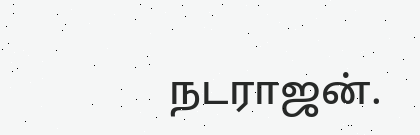நடராஜன்.